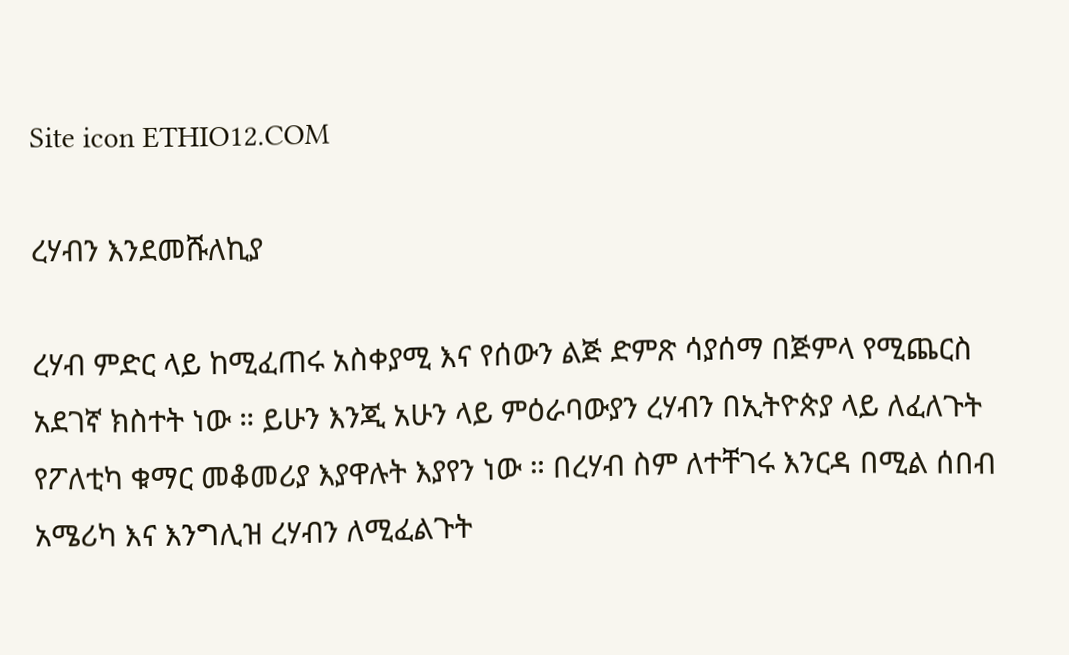Site icon ETHIO12.COM

ረሃብን እንደመሹለኪያ

ረሃብ ምድር ላይ ከሚፈጠሩ አስቀያሚ እና የሰውን ልጅ ድምጽ ሳያሰማ በጅምላ የሚጨርስ አደገኛ ክስተት ነው ። ይሁን እንጂ አሁን ላይ ምዕራባውያን ረሃብን በኢትዮጵያ ላይ ለፈለጉት የፖለቲካ ቁማር መቆመሪያ እያዋሉት እያየን ነው ። በረሃብ ስም ለተቸገሩ እንርዳ በሚል ሰበብ አሜሪካ እና እንግሊዝ ረሃብን ለሚፈልጉት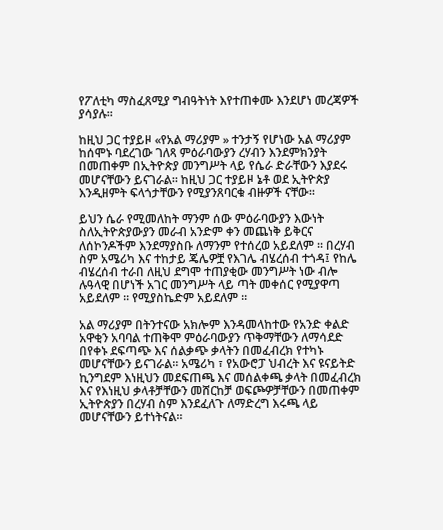የፖለቲካ ማስፈጸሚያ ግብዓትነት እየተጠቀሙ እንደሆነ መረጃዎች ያሳያሉ።

ከዚህ ጋር ተያይዞ «የአል ማሪያም » ተንታኝ የሆነው አል ማሪያም ከሰሞኑ ባደረገው ገለጻ ምዕራባውያን ረሃብን እንደምክንያት በመጠቀም በኢትዮጵያ መንግሥት ላይ የሴራ ድራቸውን እያደሩ መሆናቸውን ይናገራል። ከዚህ ጋር ተያይዞ ኔቶ ወደ ኢትዮጵያ እንዲዘምት ፍላጎታቸውን የሚያንጸባርቁ ብዙዎች ናቸው።

ይህን ሴራ የሚመለከት ማንም ሰው ምዕራባውያን እውነት ስለኢትዮጵያውያን መራብ አንድም ቀን መጨነቅ ይቅርና ለሰኮንዶችም እንደማያስቡ ለማንም የተሰረወ አይደለም ። በረሃብ ስም አሜሪካ እና ተከታይ ጄሌዎቿ የእገሌ ብሄረሰብ ተጎዳ፤ የከሌ ብሄረሰብ ተራበ ለዚህ ደግሞ ተጠያቂው መንግሥት ነው ብሎ ሉዓላዊ በሆነች አገር መንግሥት ላይ ጣት መቀሰር የሚያዋጣ አይደለም ። የሚያስኬድም አይደለም ።

አል ማሪያም በትንተናው አክሎም እንዳመላከተው የአንድ ቀልድ አዋቂን አባባል ተጠቅሞ ምዕራባውያን ጥቅማቸውን ለማሳደድ በየቀኑ ደፍጣጭ እና ሰልቃጭ ቃላትን በመፈብረክ የተካኑ መሆናቸውን ይናገራል። አሜሪካ ፣ የአውሮፓ ህብረት እና ዩናይትድ ኪንግደም እነዚህን መደፍጠጫ እና መሰልቀጫ ቃላት በመፈብረክ እና የእነዚህ ቃላቶቻቸውን መሸርከቻ ወፍጮዎቻቸውን በመጠቀም ኢትዮጵያን በረሃብ ስም እንደፈለጉ ለማድረግ እሩጫ ላይ መሆናቸውን ይተነትናል።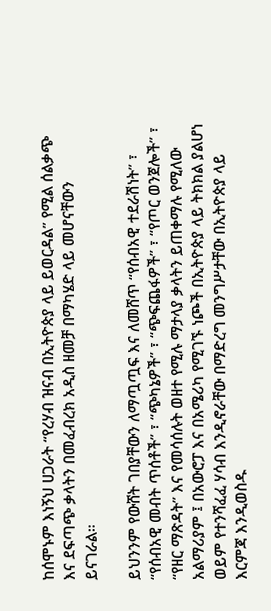ከሰሞኑም እነኝህ ሀጋራት “የረሃብ ዝናብ በኢትዮጵያ ላይ ይወርዳል” የሚል ሰልቃጭ እና ደፍጣጭ ቃላትን በመፈብረክ አዲስ ዘመቻ በማካሄድ ላይ መሆናቸውን ይናገራል።

ይህንንም የውሸት ገበያቸውን ለማጧጧፍ እና ለመሸጥ “የሰብአዊ ተደራሽነት” ፣ “የሰብአዊ መብት ጥሰቶች” ፣ “ጭካኔዎች” ፣ “ጭፍጨፋዎች” ፣ “የጦር ወንጀሎች” ፣ “የዘር ማጽዳት” እና የመሳሰሉት ወዘተ የሚሉ ማታላያ ቃላትን ይጠቀማሉ የሚለው አልማሪያም ፤ በአውሮፓ እና በአሜሪካ የሚገኙ ነጮች በኢትዮጵያ ላይ ትክክል ያልሆነ ወይም የተንሻፈፈ ሃሳብ እንዲኖራቸው በማድረግ መንግሥታቸው በኢትዮጵያ ላይ እርምጃ እንዲወስዱ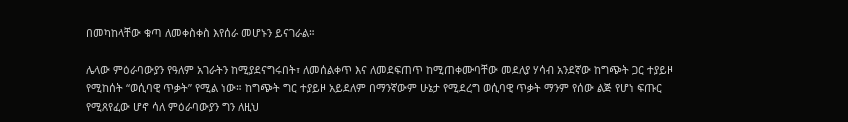በመካከላቸው ቁጣ ለመቀስቀስ እየሰራ መሆኑን ይናገራል።

ሌላው ምዕራባውያን የዓለም አገራትን ከሚያደናግሩበት፣ ለመሰልቀጥ እና ለመደፍጠጥ ከሚጠቀሙባቸው መደለያ ሃሳብ አንደኛው ከግጭት ጋር ተያይዞ የሚከሰት “ወሲባዊ ጥቃት” የሚል ነው። ከግጭት ግር ተያይዞ አይደለም በማንኛውም ሁኔታ የሚደረግ ወሲባዊ ጥቃት ማንም የሰው ልጅ የሆነ ፍጡር የሚጸየፈው ሆኖ ሳለ ምዕራባውያን ግን ለዚህ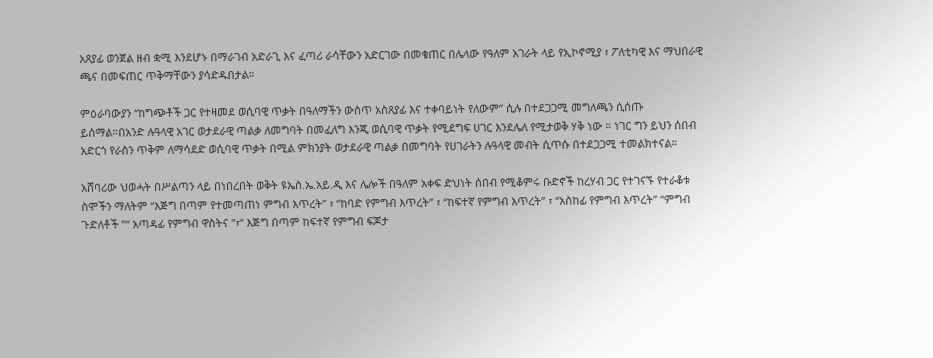አጸያፊ ወንጀል ዘብ ቋሚ እንደሆኑ በማራገብ አድራጊ እና ፈጣሪ ራሳቸውን አድርገው በመቁጠር በሌላው የዓለም አገራት ላይ የኢኮኖሚያ ፣ ፖለቲካዊ እና ማህበራዊ ጫና በመፍጠር ጥቅማቸውን ያሳድዱበታል።

ምዕራባውያን “ከግጭቶች ጋር የተዛመደ ወሲባዊ ጥቃት በዓለማችን ውስጥ አስጸያፊ እና ተቀባይነት የለውም” ሲሉ በተደጋጋሚ መግለጫን ሲሰጡ ይሰማል።በአንድ ሉዓላዊ አገር ወታደራዊ ጣልቃ ለመግባት በመፈለግ እንጂ ወሲባዊ ጥቃት የሚደግፍ ሀገር እንደሌለ የሚታወቅ ሃቅ ነው ። ነገር ግን ይህን ሰበብ አድርጎ የራስን ጥቅም ለማሳደድ ወሲባዊ ጥቃት በሚል ምክንያት ወታደራዊ ጣልቃ በመግባት የሀገራትን ሉዓላዊ መብት ሲጥሱ በተደጋጋሚ ተመልክተናል።

አሸባሪው ህወሓት በሥልጣን ላይ በነበረበት ወቅት ዩኤስ.ኤ.አይ.ዲ እና ሌሎች በዓለም አቀፍ ድህነት ሰበብ የሚቆምሩ ቡድኖች ከረሃብ ጋር የተገናኙ የተራቆቱ ስሞችን ማለትም “እጅግ በጣም የተመጣጠነ ምግብ እጥረት” ፣ “ከባድ የምግብ እጥረት” ፣ “ከፍተኛ የምግብ እጥረት” ፣ “አስከፊ የምግብ እጥረት” “ምግብ ጉድለቶች ”“ አጣዳፊ የምግብ ዋስትና ”፣“ እጅግ በጣም ከፍተኛ የምግብ ፍጆታ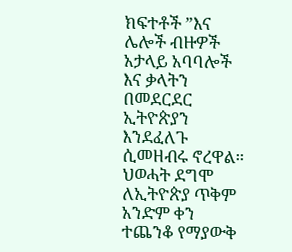ክፍተቶች ”እና ሌሎች ብዙዎች አታላይ አባባሎች እና ቃላትን በመደርደር ኢትዮጵያን እንደፈለጉ ሲመዘብሩ ኖረዋል። ህወሓት ደግሞ ለኢትዮጵያ ጥቅም አንድም ቀን ተጨንቆ የማያውቅ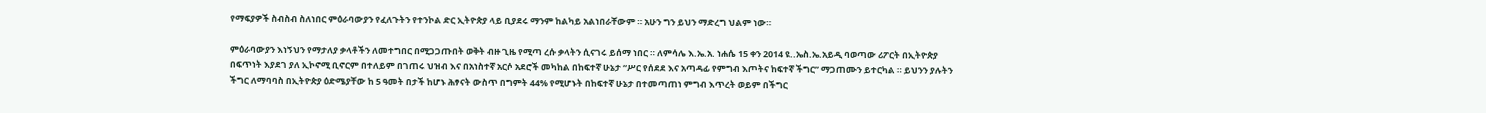የማፍያዎች ስብስብ ስለነበር ምዕራባውያን የፈለጉትን የተንኮል ድር ኢትዮጵያ ላይ ቢያደሩ ማንም ከልካይ አልነበራቸውም ። አሁን ግን ይህን ማድረግ ህልም ነው።

ምዕራባውያን እነኝህን የማታለያ ቃላቶችን ለመተግበር በሚጋጋጡበት ወቅት ብዙ ጊዜ የሚጣ ረሱ ቃላትን ሲናገሩ ይሰማ ነበር ። ለምሳሌ እ.ኤ.አ. ነሐሴ 15 ቀን 2014 ዩ..ኤስ.ኤ.አይዲ ባወጣው ሪፖርት በኢትዮጵያ በፍጥነት እያደገ ያለ ኢኮኖሚ ቢኖርም በተለይም በገጠሩ ህዝብ እና በአነስተኛ አርሶ አደሮች መካከል በከፍተኛ ሁኔታ “ሥር የሰደደ እና አጣዳፊ የምግብ እጦትና ከፍተኛ ችግር” ማጋጠሙን ይተርካል ። ይህንን ያሉትን ችግር ለማባባስ በኢትዮጵያ ዕድሜያቸው ከ 5 ዓመት በታች ከሆኑ ሕፃናት ውስጥ በግምት 44% የሚሆኑት በከፍተኛ ሁኔታ በተመጣጠነ ምግብ እጥረት ወይም በችግር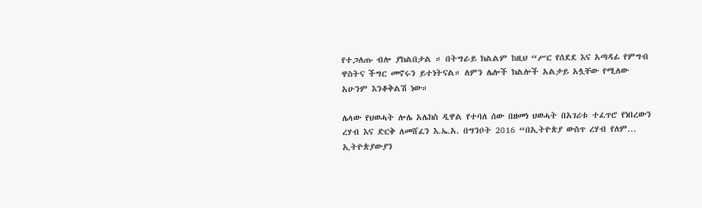የተጋለጡ ብሎ ያክልበታል ። በትግራይ ክልልም ከዚህ “ሥር የሰደደ እና አጣዳፊ የምግብ ዋስትና ችግር መኖሩን ይተነትናል። ለምን ሌሎች ክልሎች አልታይ አሏቸው የሚለው አሁንም እንቆቅልሽ ነው።

ሌላው የህወሓት ሎሌ አሌክስ ዲዋል የተባለ ሰው በዘመነ ህወሓት በአገሪቱ ተፈጥሮ የነበረውን ረሃብ እና ድርቅ ለመሸፈን እ.ኤ.አ. በግንቦት 2016 “በኢትዮጵያ ውስጥ ረሃብ የለም… ኢትዮጵያውያን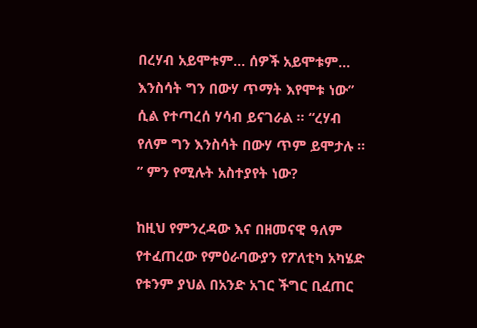በረሃብ አይሞቱም… ሰዎች አይሞቱም… እንስሳት ግን በውሃ ጥማት እየሞቱ ነው” ሲል የተጣረሰ ሃሳብ ይናገራል ። “ረሃብ የለም ግን እንስሳት በውሃ ጥም ይሞታሉ ። ” ምን የሚሉት አስተያየት ነው?

ከዚህ የምንረዳው እና በዘመናዊ ዓለም የተፈጠረው የምዕራባውያን የፖለቲካ አካሄድ የቱንም ያህል በአንድ አገር ችግር ቢፈጠር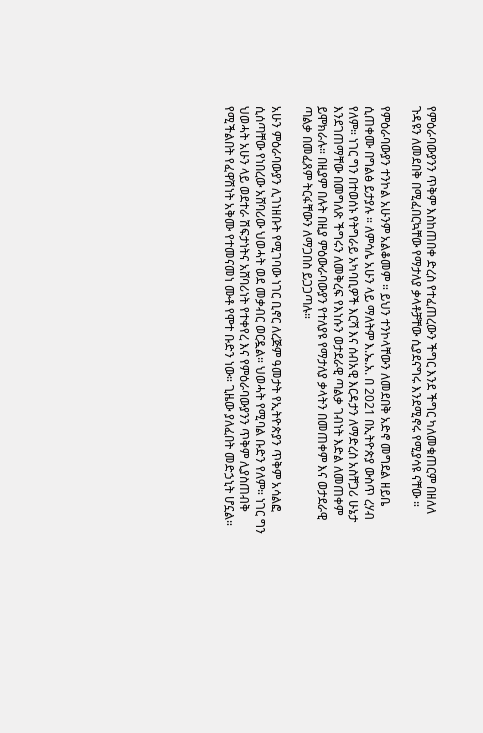የምዕራባውያንን ጥቅም እስከጠበቀ ድረስ የተፈጠረውን ችግር እንደ ችግር ካለመቁጠርም በዘለለ ጉዳዩን ለመደበቅ በሚፈበርኳቸው የማታለያ ቃላቶቻቸው ሲያደናግሩ እንደሚኖሩ የሚያሳዩ ናቸው ።

የምዕራባውያን ተንኮል አሁንም አልቆመም ። ይህን ተንኮላቸውን ለመደበቅ አድኖ መግደል ዘይቤ ሲጠቀሙ በግልፅ ይታያሉ ። ለምሳሌ አሁን ላይ ማለትም እ.ኤ.አ. በ 2021 በኢትዮጵያ ውስጥ ረሃብ የለም። ነገር ግን በተወሰኑ የትግራይ አካባቢዎች እርሻ እና ሰብአዊ እርዳታን ለማድረስ አስቸጋሪ ሁኔታ እንደገጠማቸው በመግለጽ ችግሩን ለመቅረፍ የእነሱን ወታደራዊ ጣልቃ ገብነት እድል ለመጠቀም ይሞክራሉ። በዚያም በሉት በዚያ ምዕውራባውያን የተለያዩ የማታለያ ቃላትን በመጠቀም እና ወታደራዊ ጣልቃ በመፈጸም ትርፋቸውን ለማጋበስ ይጋጋጣሉ።

አሁን ምዕራባውያን ሊገነዘቡት የሚገባው ነገር ቢኖር ለረጅም ዓመታት የኢትዮጵያን ጥቅም አሳልፎ ሲሰጣቸው የነበረው አሸባሪው ህወሓት ወደ መቃብር ወርዷል። ህወሓት የሚባል ቡድን የለም። ነገር ግን ህወሓት አሁን ላይ ወደተራ ሽፍታነትና አሸባሪነት የተቀየረ እና የምዕራባውያንን ጥቅም ሊያስጠብቅ የሚችልበት የፈዋሽነት አቅሙ የተመናመነ ሙቶ የሞተ ቡድን ነው። ጊዜው ያለፈበት መድኃኒት ሆኗል።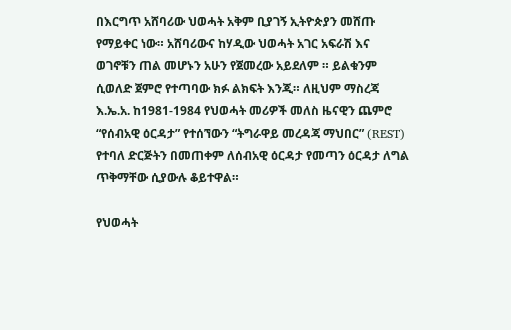በእርግጥ አሸባሪው ህወሓት አቅም ቢያገኝ ኢትዮጵያን መሸጡ የማይቀር ነው። አሸባሪውና ከሃዲው ህወሓት አገር አፍራሽ እና ወገኖቹን ጠል መሆኑን አሁን የጀመረው አይደለም ። ይልቁንም ሲወለድ ጀምሮ የተጣባው ክፉ ልክፍት እንጂ። ለዚህም ማስረጃ እ.ኤ.አ. ከ1981-1984 የህወሓት መሪዎች መለስ ዜናዊን ጨምሮ “የሰብአዊ ዕርዳታ” የተሰኘውን “ትግራዋይ መረዳጃ ማህበር” (REST) የተባለ ድርጅትን በመጠቀም ለሰብአዊ ዕርዳታ የመጣን ዕርዳታ ለግል ጥቅማቸው ሲያውሉ ቆይተዋል።

የህወሓት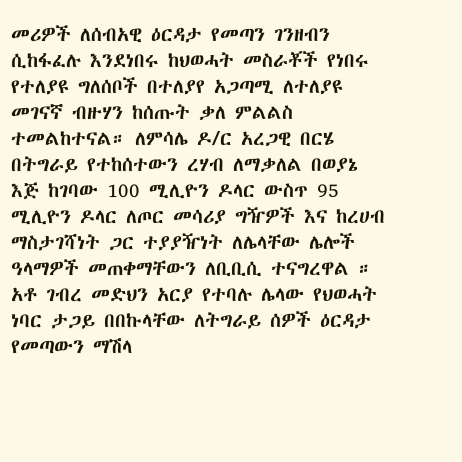መሪዎች ለሰብአዊ ዕርዳታ የመጣን ገንዘብን ሲከፋፈሉ እንደነበሩ ከህወሓት መስራቾች የነበሩ የተለያዩ ግለሰቦች በተለያየ አጋጣሚ ለተለያዩ መገናኛ ብዙሃን ከሰጡት ቃለ ምልልስ ተመልከተናል። ለምሳሌ ዶ/ር አረጋዊ በርሄ በትግራይ የተከሰተውን ረሃብ ለማቃለል በወያኔ እጅ ከገባው 100 ሚሊዮን ዶላር ውስጥ 95 ሚሊዮን ዶላር ለጦር መሳሪያ ግዥዎች እና ከረሀብ ማስታገሻነት ጋር ተያያዥነት ለሌላቸው ሌሎች ዓላማዎች መጠቀማቸውን ለቢቢሲ ተናግረዋል ። አቶ ገብረ መድህን አርያ የተባሉ ሌላው የህወሓት ነባር ታጋይ በበኩላቸው ለትግራይ ሰዎች ዕርዳታ የመጣውን ማሽላ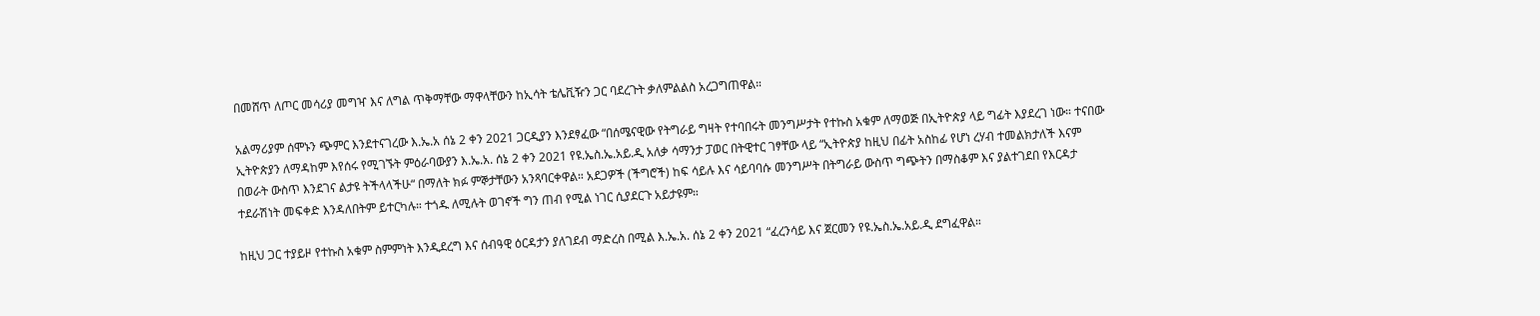በመሸጥ ለጦር መሳሪያ መግዣ እና ለግል ጥቅማቸው ማዋላቸውን ከኢሳት ቴሌቪዥን ጋር ባደረጉት ቃለምልልስ አረጋግጠዋል።

አልማሪያም ሰሞኑን ጭምር እንደተናገረው እ.ኤ.አ ሰኔ 2 ቀን 2021 ጋርዲያን እንደፃፈው “በሰሜናዊው የትግራይ ግዛት የተባበሩት መንግሥታት የተኩስ አቁም ለማወጅ በኢትዮጵያ ላይ ግፊት እያደረገ ነው። ተናበው ኢትዮጵያን ለማዳከም እየሰሩ የሚገኙት ምዕራባውያን እ.ኤ.አ. ሰኔ 2 ቀን 2021 የዩ.ኤስ.ኤ.አይ.ዲ አለቃ ሳማንታ ፓወር በትዊተር ገፃቸው ላይ “ኢትዮጵያ ከዚህ በፊት አስከፊ የሆነ ረሃብ ተመልክታለች እናም በወራት ውስጥ እንደገና ልታዩ ትችላላችሁ“ በማለት ክፉ ምኞታቸውን አንጻባርቀዋል። አደጋዎች (ችግሮች) ከፍ ሳይሉ እና ሳይባባሱ መንግሥት በትግራይ ውስጥ ግጭትን በማስቆም እና ያልተገደበ የእርዳታ ተደራሽነት መፍቀድ እንዳለበትም ይተርካሉ። ተጎዱ ለሚሉት ወገኖች ግን ጠብ የሚል ነገር ሲያደርጉ አይታዩም።

ከዚህ ጋር ተያይዞ የተኩስ አቁም ስምምነት እንዲደረግ እና ሰብዓዊ ዕርዳታን ያለገደብ ማድረስ በሚል እ.ኤ.አ. ሰኔ 2 ቀን 2021 “ፈረንሳይ እና ጀርመን የዩ.ኤስ.ኤ.አይ.ዲ ደግፈዋል።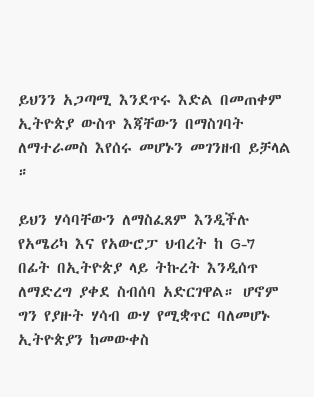ይህንን አጋጣሚ እንደጥሩ እድል በመጠቀም ኢትዮጵያ ውስጥ እጃቸውን በማስገባት ለማተራመስ እየሰሩ መሆኑን መገንዘብ ይቻላል ።

ይህን ሃሳባቸውን ለማስፈጸም እንዲችሉ የአሜሪካ እና የአውሮፓ ህብረት ከ G-7 በፊት በኢትዮጵያ ላይ ትኩረት እንዲሰጥ ለማድረግ ያቀደ ስብሰባ አድርገዋል። ሆኖም ግን የያዙት ሃሳብ ውሃ የሚቋጥር ባለመሆኑ ኢትዮጵያን ከመውቀስ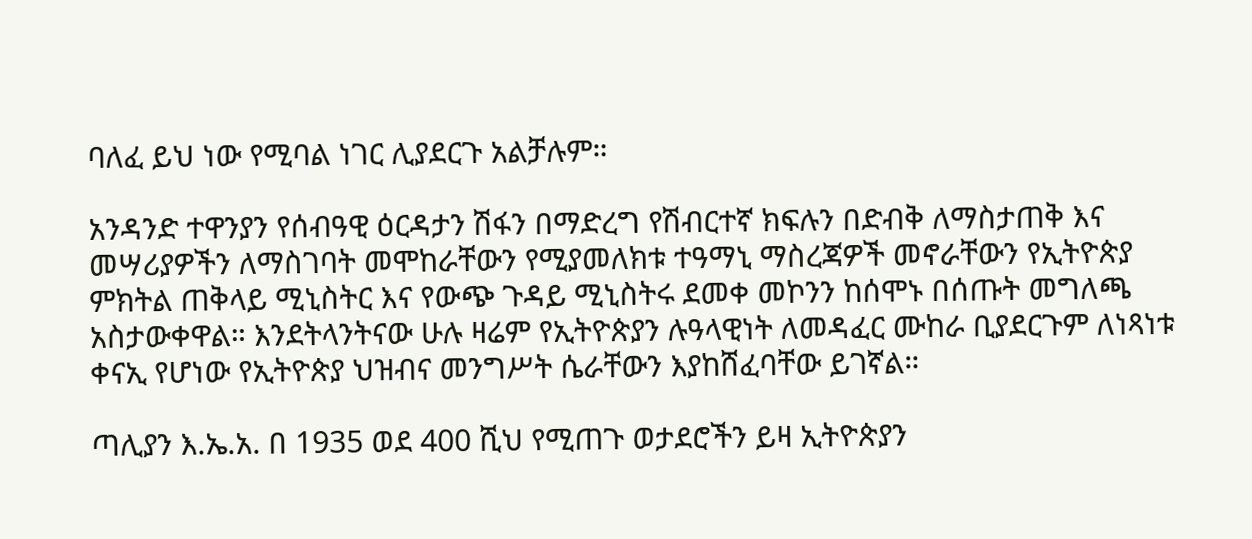ባለፈ ይህ ነው የሚባል ነገር ሊያደርጉ አልቻሉም።

አንዳንድ ተዋንያን የሰብዓዊ ዕርዳታን ሽፋን በማድረግ የሽብርተኛ ክፍሉን በድብቅ ለማስታጠቅ እና መሣሪያዎችን ለማስገባት መሞከራቸውን የሚያመለክቱ ተዓማኒ ማስረጃዎች መኖራቸውን የኢትዮጵያ ምክትል ጠቅላይ ሚኒስትር እና የውጭ ጉዳይ ሚኒስትሩ ደመቀ መኮንን ከሰሞኑ በሰጡት መግለጫ አስታውቀዋል። እንደትላንትናው ሁሉ ዛሬም የኢትዮጵያን ሉዓላዊነት ለመዳፈር ሙከራ ቢያደርጉም ለነጻነቱ ቀናኢ የሆነው የኢትዮጵያ ህዝብና መንግሥት ሴራቸውን እያከሸፈባቸው ይገኛል።

ጣሊያን እ.ኤ.አ. በ 1935 ወደ 400 ሺህ የሚጠጉ ወታደሮችን ይዛ ኢትዮጵያን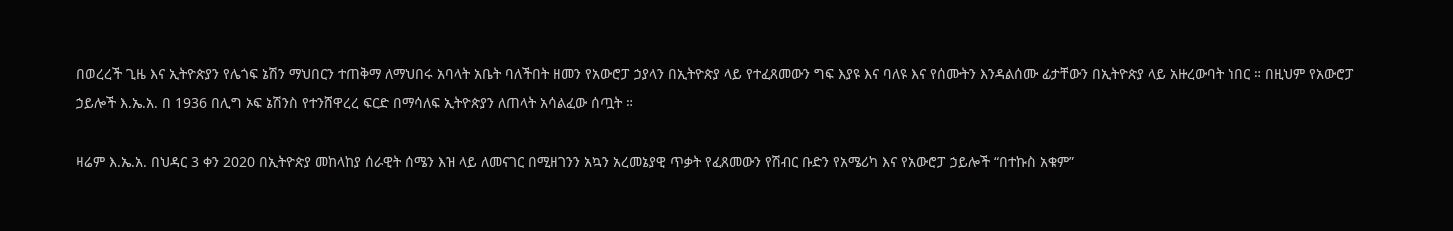በወረረች ጊዜ እና ኢትዮጵያን የሌጎፍ ኔሽን ማህበርን ተጠቅማ ለማህበሩ አባላት አቤት ባለችበት ዘመን የአውሮፓ ኃያላን በኢትዮጵያ ላይ የተፈጸመውን ግፍ እያዩ እና ባለዩ እና የሰሙትን እንዳልሰሙ ፊታቸውን በኢትዮጵያ ላይ አዙረውባት ነበር ። በዚህም የአውሮፓ ኃይሎች እ.ኤ.አ. በ 1936 በሊግ ኦፍ ኔሽንስ የተንሸዋረረ ፍርድ በማሳለፍ ኢትዮጵያን ለጠላት አሳልፈው ሰጧት ።

ዛሬም እ.ኤ.አ. በህዳር 3 ቀን 2020 በኢትዮጵያ መከላከያ ሰራዊት ሰሜን እዝ ላይ ለመናገር በሚዘገንን አኳን አረመኔያዊ ጥቃት የፈጸመውን የሽብር ቡድን የአሜሪካ እና የአውሮፓ ኃይሎች “በተኩስ አቁም”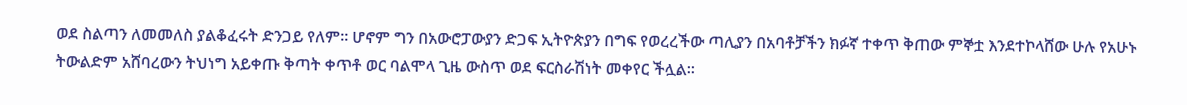ወደ ስልጣን ለመመለስ ያልቆፈሩት ድንጋይ የለም። ሆኖም ግን በአውሮፓውያን ድጋፍ ኢትዮጵያን በግፍ የወረረችው ጣሊያን በአባቶቻችን ክፉኛ ተቀጥ ቅጠው ምኞቷ እንደተኮላሸው ሁሉ የአሁኑ ትውልድም አሸባረውን ትህነግ አይቀጡ ቅጣት ቀጥቶ ወር ባልሞላ ጊዜ ውስጥ ወደ ፍርስራሽነት መቀየር ችሏል።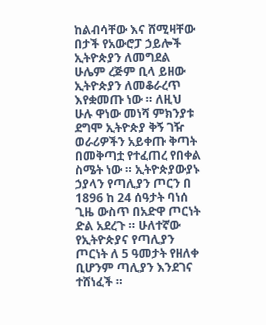ከልብሳቸው እና ሸሚዛቸው በታች የአውሮፓ ኃይሎች ኢትዮጵያን ለመግደል ሁሌም ረጅም ቢላ ይዘው ኢትዮጵያን ለመቆራረጥ እየቋመጡ ነው ። ለዚህ ሁሉ ዋነው መነሻ ምክንያቱ ደግሞ ኢትዮጵያ ቅኝ ገዥ ወራሪዎችን አይቀጡ ቅጣት በመቅጣቷ የተፈጠረ የበቀል ስሜት ነው ። ኢትዮጵያውያኑ ኃያላን የጣሊያን ጦርን በ 1896 ከ 24 ሰዓታት ባነሰ ጊዜ ውስጥ በአድዋ ጦርነት ድል አደረጉ ። ሁለተኛው የኢትዮጵያና የጣሊያን ጦርነት ለ 5 ዓመታት የዘለቀ ቢሆንም ጣሊያን እንደገና ተሸነፈች ።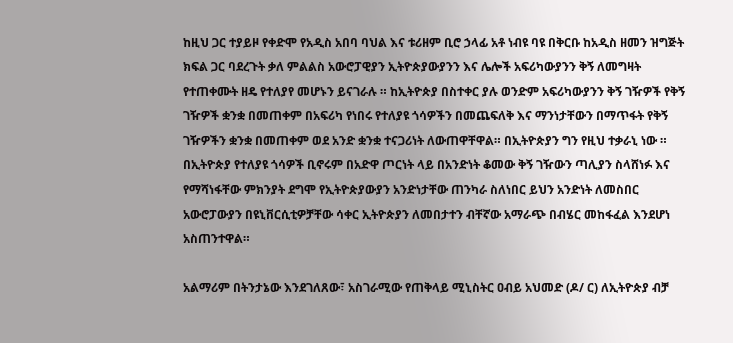ከዚህ ጋር ተያይዞ የቀድሞ የአዲስ አበባ ባህል እና ቱሪዘም ቢሮ ኃላፊ አቶ ነብዩ ባዩ በቅርቡ ከአዲስ ዘመን ዝግጅት ክፍል ጋር ባደረጉት ቃለ ምልልስ አውሮፓዊያን ኢትዮጵያውያንን እና ሌሎች አፍሪካውያንን ቅኝ ለመግዛት የተጠቀሙት ዘዴ የተለያየ መሆኑን ይናገራሉ ። ከኢትዮጵያ በስተቀር ያሉ ወንድም አፍሪካውያንን ቅኝ ገዥዎች የቅኝ ገዥዎች ቋንቋ በመጠቀም በአፍሪካ የነበሩ የተለያዩ ጎሳዎችን በመጨፍለቅ እና ማንነታቸውን በማጥፋት የቅኝ ገዥዎችን ቋንቋ በመጠቀም ወደ አንድ ቋንቋ ተናጋሪነት ለውጠዋቸዋል። በኢትዮጵያን ግን የዚህ ተቃራኒ ነው ። በኢትዮጵያ የተለያዩ ጎሳዎች ቢኖሩም በአድዋ ጦርነት ላይ በአንድነት ቆመው ቅኝ ገዥውን ጣሊያን ስላሸነፉ እና የማሻነፋቸው ምክንያት ደግሞ የኢትዮጵያውያን አንድነታቸው ጠንካራ ስለነበር ይህን አንድነት ለመስበር አውሮፓውያን በዩኒቨርሲቲዎቻቸው ሳቀር ኢትዮጵያን ለመበታተን ብቸኛው አማራጭ በብሄር መከፋፈል እንደሆነ አስጠንተዋል።

አልማሪም በትንታኔው እንደገለጸው፣ አስገራሚው የጠቅላይ ሚኒስትር ዐብይ አህመድ (ዶ/ ር) ለኢትዮጵያ ብቻ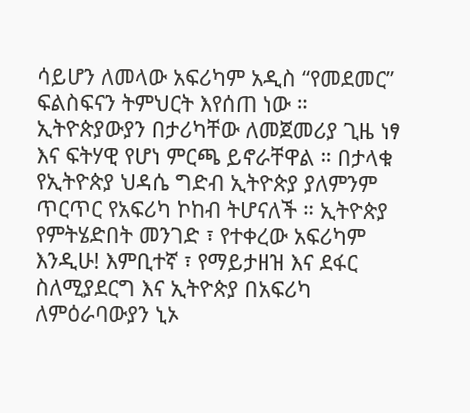ሳይሆን ለመላው አፍሪካም አዲስ “የመደመር” ፍልስፍናን ትምህርት እየሰጠ ነው ። ኢትዮጵያውያን በታሪካቸው ለመጀመሪያ ጊዜ ነፃ እና ፍትሃዊ የሆነ ምርጫ ይኖራቸዋል ። በታላቁ የኢትዮጵያ ህዳሴ ግድብ ኢትዮጵያ ያለምንም ጥርጥር የአፍሪካ ኮከብ ትሆናለች ። ኢትዮጵያ የምትሄድበት መንገድ ፣ የተቀረው አፍሪካም እንዲሁ! እምቢተኛ ፣ የማይታዘዝ እና ደፋር ስለሚያደርግ እና ኢትዮጵያ በአፍሪካ ለምዕራባውያን ኒኦ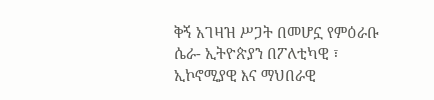ቅኝ አገዛዝ ሥጋት በመሆኗ የምዕራቡ ሴራ- ኢትዮጵያን በፖለቲካዊ ፣ ኢኮኖሚያዊ እና ማህበራዊ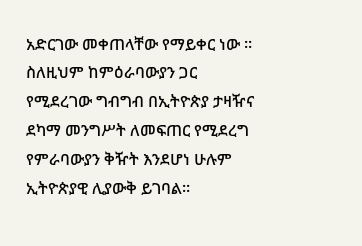አድርገው መቀጠላቸው የማይቀር ነው ። ስለዚህም ከምዕራባውያን ጋር የሚደረገው ግብግብ በኢትዮጵያ ታዛዥና ደካማ መንግሥት ለመፍጠር የሚደረግ የምራባውያን ቅዥት እንደሆነ ሁሉም ኢትዮጵያዊ ሊያውቅ ይገባል።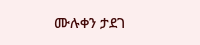ሙሉቀን ታደገ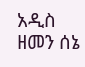አዲስ ዘመን ሰኔ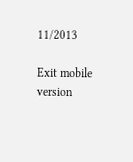11/2013

Exit mobile version